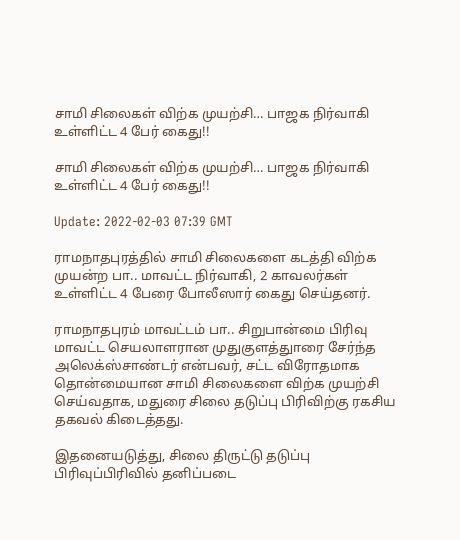சாமி சிலைகள் விற்க முயற்சி… பாஜக நிர்வாகி உள்ளிட்ட 4 பேர் கைது!!

சாமி சிலைகள் விற்க முயற்சி… பாஜக நிர்வாகி உள்ளிட்ட 4 பேர் கைது!!

Update: 2022-02-03 07:39 GMT

ராமநாதபுரத்தில் சாமி சிலைகளை கடத்தி விற்க முயன்ற பா.. மாவட்ட நிர்வாகி, 2 காவலர்கள் உள்ளிட்ட 4 பேரை போலீஸார் கைது செய்தனர்.

ராமநாதபுரம் மாவட்டம் பா.. சிறுபான்மை பிரிவு மாவட்ட செயலாளரான முதுகுளத்துாரை சேர்ந்த அலெக்ஸ்சாண்டர் என்பவர், சட்ட விரோதமாக தொன்மையான சாமி சிலைகளை விற்க முயற்சி செய்வதாக, மதுரை சிலை தடுப்பு பிரிவிற்கு ரகசிய தகவல் கிடைத்தது.

இதனையடுத்து, சிலை திருட்டு தடுப்பு பிரிவுப்பிரிவில் தனிப்படை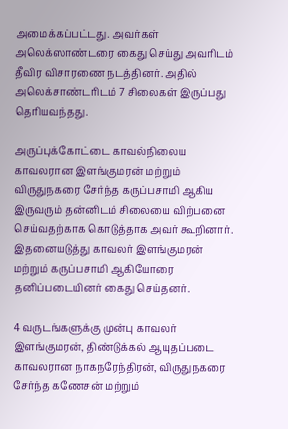அமைக்கப்பட்டது. அவர்கள் அலெக்ஸாண்டரை கைது செய்து அவரிடம் தீவிர விசாரணை நடத்தினர். அதில்  அலெக்சாண்டரிடம் 7 சிலைகள் இருப்பது தெரியவந்தது.

அருப்புக்கோட்டை காவல்நிலைய காவலரான இளங்குமரன் மற்றும் விருதுநகரை சேர்ந்த கருப்பசாமி ஆகிய இருவரும் தன்னிடம் சிலையை விற்பனை செய்வதற்காக கொடுத்தாக அவர் கூறினார். இதனையடுத்து காவலர் இளங்குமரன் மற்றும் கருப்பசாமி ஆகியோரை தனிப்படையினர் கைது செய்தனர்.

4 வருடங்களுக்கு முன்பு காவலர் இளங்குமரன், திண்டுக்கல் ஆயுதப்படை காவலரான நாகநரேந்திரன், விருதுநகரை சேர்ந்த கணேசன் மற்றும்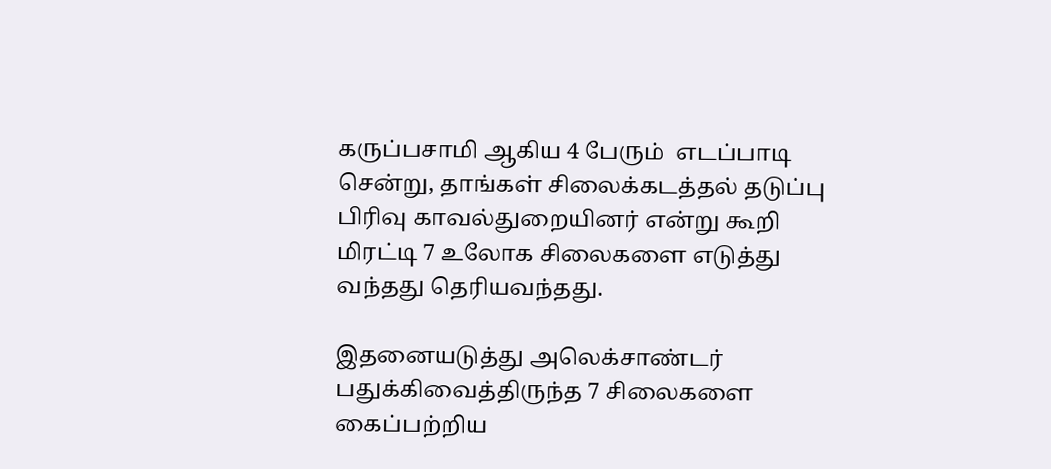கருப்பசாமி ஆகிய 4 பேரும்  எடப்பாடி சென்று, தாங்கள் சிலைக்கடத்தல் தடுப்பு பிரிவு காவல்துறையினர் என்று கூறி மிரட்டி 7 உலோக சிலைகளை எடுத்து வந்தது தெரியவந்தது.

இதனையடுத்து அலெக்சாண்டர் பதுக்கிவைத்திருந்த 7 சிலைகளை கைப்பற்றிய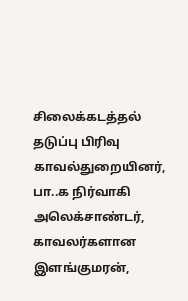சிலைக்கடத்தல் தடுப்பு பிரிவு காவல்துறையினர், பா..க நிர்வாகி அலெக்சாண்டர், காவலர்களான இளங்குமரன்,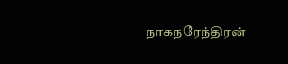நாகநரேந்திரன்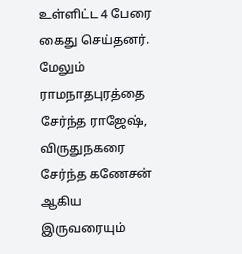உள்ளிட்ட 4 பேரை கைது செய்தனர். மேலும் ராமநாதபுரத்தை சேர்ந்த ராஜேஷ், விருதுநகரை சேர்ந்த கணேசன் ஆகிய இருவரையும்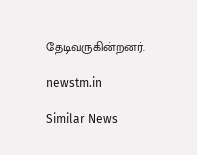தேடிவருகின்றனர்.

newstm.in

Similar News